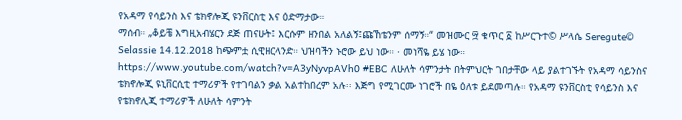የአዳማ የሳይንስ እና ቴክኖሎጂ ዩንቨርስቲ እና ዕድማታው።
ማሰብ። „ቆይቼ እግዚአብሄርን ደጅ ጠናሁት፤ እርሱም ዘንበል አለልኝ፤ጩኸቴንም ሰማኝ።“ መዝሙር ፵ ቁጥር ፩ ከሥርጉተ© ሥላሴ Seregute© Selassie 14.12.2018 ከጭምቷ ሲዊዘርላንድ። ህዝባችን ኑሮው ይህ ነው። · መነሻዬ ይሄ ነው። https://www.youtube.com/watch?v=A3yNyvpAVh0 #EBC ለሁለት ሳምንታት በትምህርት ገበታቸው ላይ ያልተገኙት የአዳማ ሳይንስና ቴክኖሎጂ ዩኒቨርሲቲ ተማሪዎች የተገባልን ቃል አልተከበረም አሉ፡፡ እጅግ የሚገርሙ ነገሮች በዬ ዕለቱ ይደመጣሉ። የአዳማ ዩንቨርስቲ የሳይንስ እና የቴክኖሊጂ ተማሪዎች ለሁለት ሳምንት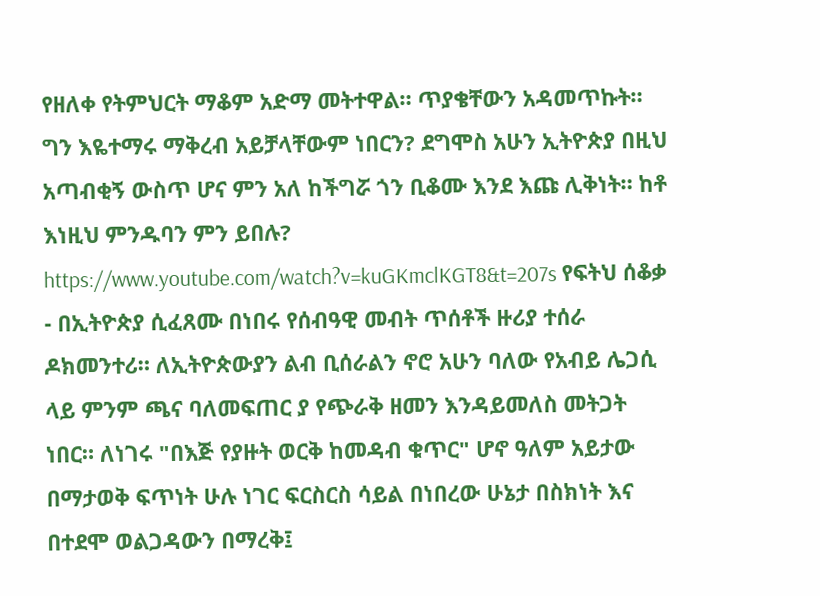የዘለቀ የትምህርት ማቆም አድማ መትተዋል። ጥያቄቸውን አዳመጥኩት። ግን እዬተማሩ ማቅረብ አይቻላቸውም ነበርን? ደግሞስ አሁን ኢትዮጵያ በዚህ አጣብቂኝ ውስጥ ሆና ምን አለ ከችግሯ ጎን ቢቆሙ እንደ እጩ ሊቅነት። ከቶ እነዚህ ምንዱባን ምን ይበሉ? https://www.youtube.com/watch?v=kuGKmclKGT8&t=207s የፍትህ ሰቆቃ - በኢትዮጵያ ሲፈጸሙ በነበሩ የሰብዓዊ መብት ጥሰቶች ዙሪያ ተሰራ ዶክመንተሪ። ለኢትዮጵውያን ልብ ቢሰራልን ኖሮ አሁን ባለው የአብይ ሌጋሲ ላይ ምንም ጫና ባለመፍጠር ያ የጭራቅ ዘመን እንዳይመለስ መትጋት ነበር። ለነገሩ "በእጅ የያዙት ወርቅ ከመዳብ ቁጥር" ሆኖ ዓለም አይታው በማታወቅ ፍጥነት ሁሉ ነገር ፍርስርስ ሳይል በነበረው ሁኔታ በስክነት እና በተደሞ ወልጋዳውን በማረቅ፤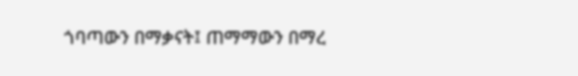ጎባጣውን በማቃናት፤ ጠማማውን በማረ